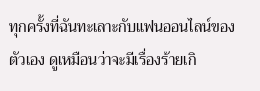ทุกครั้งที่ฉันทะเลาะกับแฟนออนไลน์ของตัวเอง ดูเหมือนว่าจะมีเรื่องร้ายเกิ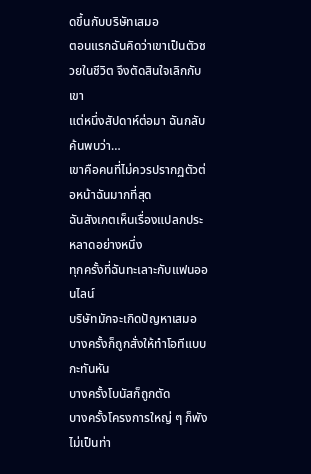ดขึ้นกับบริษัทเสมอ
ตอนแรกฉันคิดว่าเขาเป็นตัวซวยในชีวิต จึงตัดสินใจเลิกกับเขา
แต่หนึ่งสัปดาห์ต่อมา ฉันกลับค้นพบว่า…
เขาคือคนที่ไม่ควรปรากฏตัวต่อหน้าฉันมากที่สุด
ฉันสังเกตเห็นเรื่องแปลกประหลาดอย่างหนึ่ง
ทุกครั้งที่ฉันทะเลาะกับแฟนออนไลน์
บริษัทมักจะเกิดปัญหาเสมอ
บางครั้งก็ถูกสั่งให้ทำโอทีแบบกะทันหัน
บางครั้งโบนัสก็ถูกตัด
บางครั้งโครงการใหญ่ ๆ ก็พังไม่เป็นท่า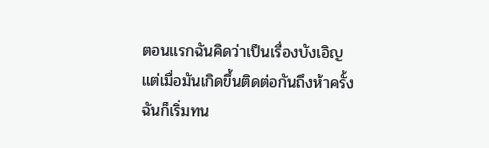ตอนแรกฉันคิดว่าเป็นเรื่องบังเอิญ
แต่เมื่อมันเกิดขึ้นติดต่อกันถึงห้าครั้ง
ฉันก็เริ่มทน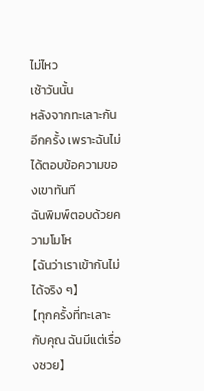ไม่ไหว
เช้าวันนั้น
หลังจากทะเลาะกันอีกครั้ง เพราะฉันไม่ได้ตอบข้อความของเขาทันที
ฉันพิมพ์ตอบด้วยความโมโห
【ฉันว่าเราเข้ากันไม่ได้จริง ๆ】
【ทุกครั้งที่ทะเลาะกับคุณ ฉันมีแต่เรื่องซวย】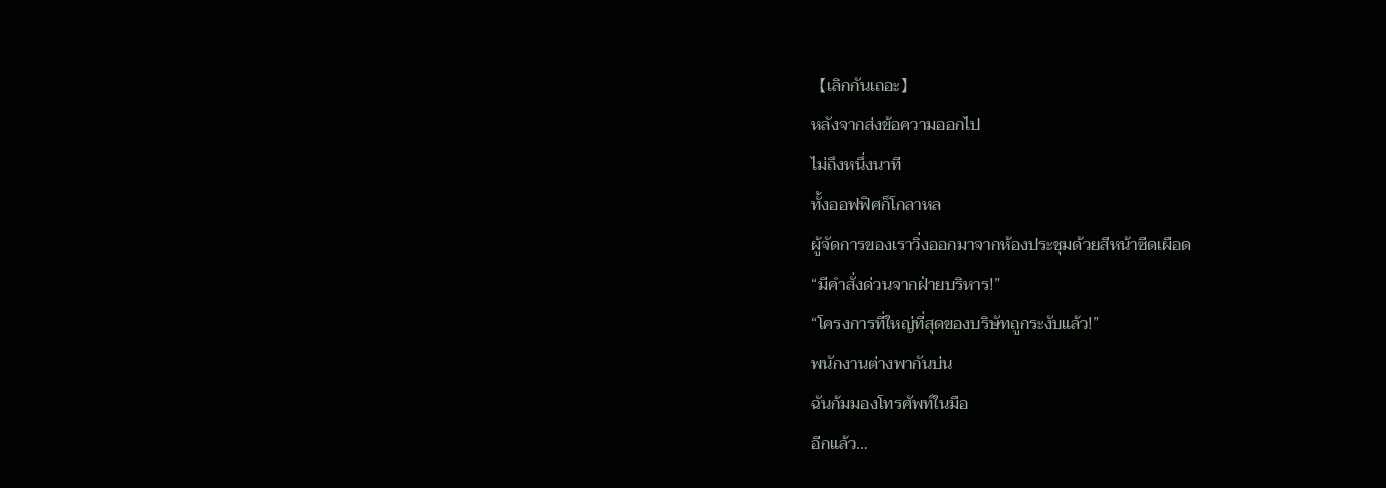【เลิกกันเถอะ】
หลังจากส่งข้อความออกไป
ไม่ถึงหนึ่งนาที
ทั้งออฟฟิศก็โกลาหล
ผู้จัดการของเราวิ่งออกมาจากห้องประชุมด้วยสีหน้าซีดเผือด
“มีคำสั่งด่วนจากฝ่ายบริหาร!”
“โครงการที่ใหญ่ที่สุดของบริษัทถูกระงับแล้ว!”
พนักงานต่างพากันบ่น
ฉันก้มมองโทรศัพท์ในมือ
อีกแล้ว…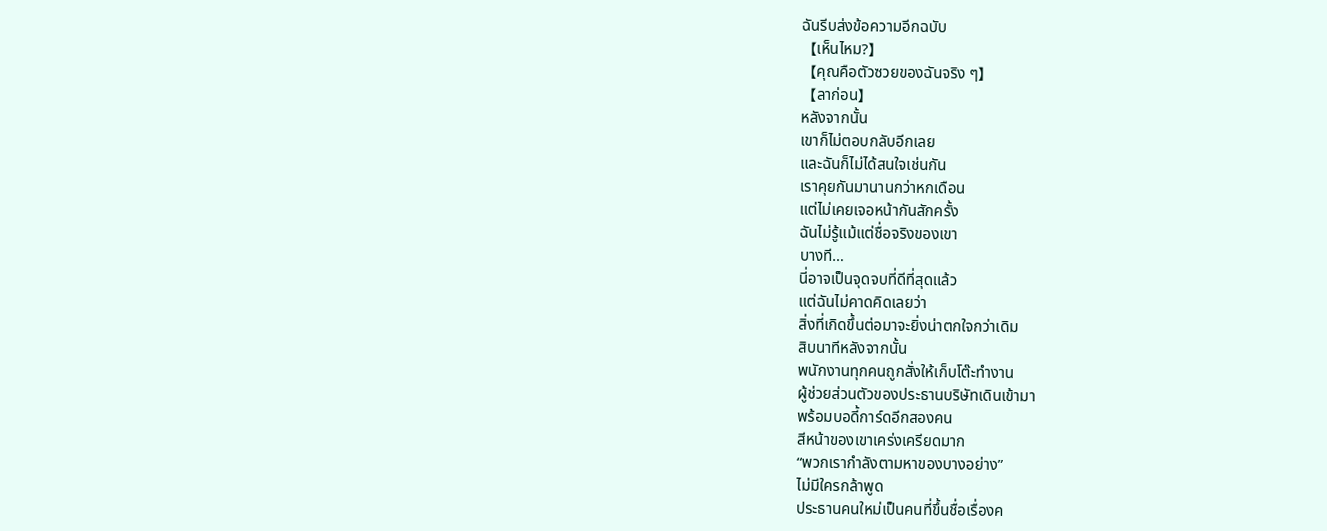ฉันรีบส่งข้อความอีกฉบับ
【เห็นไหม?】
【คุณคือตัวซวยของฉันจริง ๆ】
【ลาก่อน】
หลังจากนั้น
เขาก็ไม่ตอบกลับอีกเลย
และฉันก็ไม่ได้สนใจเช่นกัน
เราคุยกันมานานกว่าหกเดือน
แต่ไม่เคยเจอหน้ากันสักครั้ง
ฉันไม่รู้แม้แต่ชื่อจริงของเขา
บางที…
นี่อาจเป็นจุดจบที่ดีที่สุดแล้ว
แต่ฉันไม่คาดคิดเลยว่า
สิ่งที่เกิดขึ้นต่อมาจะยิ่งน่าตกใจกว่าเดิม
สิบนาทีหลังจากนั้น
พนักงานทุกคนถูกสั่งให้เก็บโต๊ะทำงาน
ผู้ช่วยส่วนตัวของประธานบริษัทเดินเข้ามา
พร้อมบอดี้การ์ดอีกสองคน
สีหน้าของเขาเคร่งเครียดมาก
“พวกเรากำลังตามหาของบางอย่าง”
ไม่มีใครกล้าพูด
ประธานคนใหม่เป็นคนที่ขึ้นชื่อเรื่องค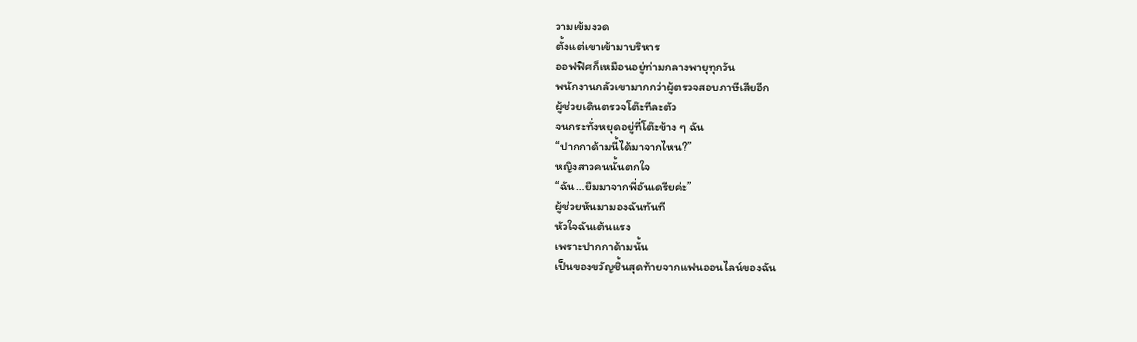วามเข้มงวด
ตั้งแต่เขาเข้ามาบริหาร
ออฟฟิศก็เหมือนอยู่ท่ามกลางพายุทุกวัน
พนักงานกลัวเขามากกว่าผู้ตรวจสอบภาษีเสียอีก
ผู้ช่วยเดินตรวจโต๊ะทีละตัว
จนกระทั่งหยุดอยู่ที่โต๊ะข้าง ๆ ฉัน
“ปากกาด้ามนี้ได้มาจากไหน?”
หญิงสาวคนนั้นตกใจ
“ฉัน…ยืมมาจากพี่อันเดรียค่ะ”
ผู้ช่วยหันมามองฉันทันที
หัวใจฉันเต้นแรง
เพราะปากกาด้ามนั้น
เป็นของขวัญชิ้นสุดท้ายจากแฟนออนไลน์ของฉัน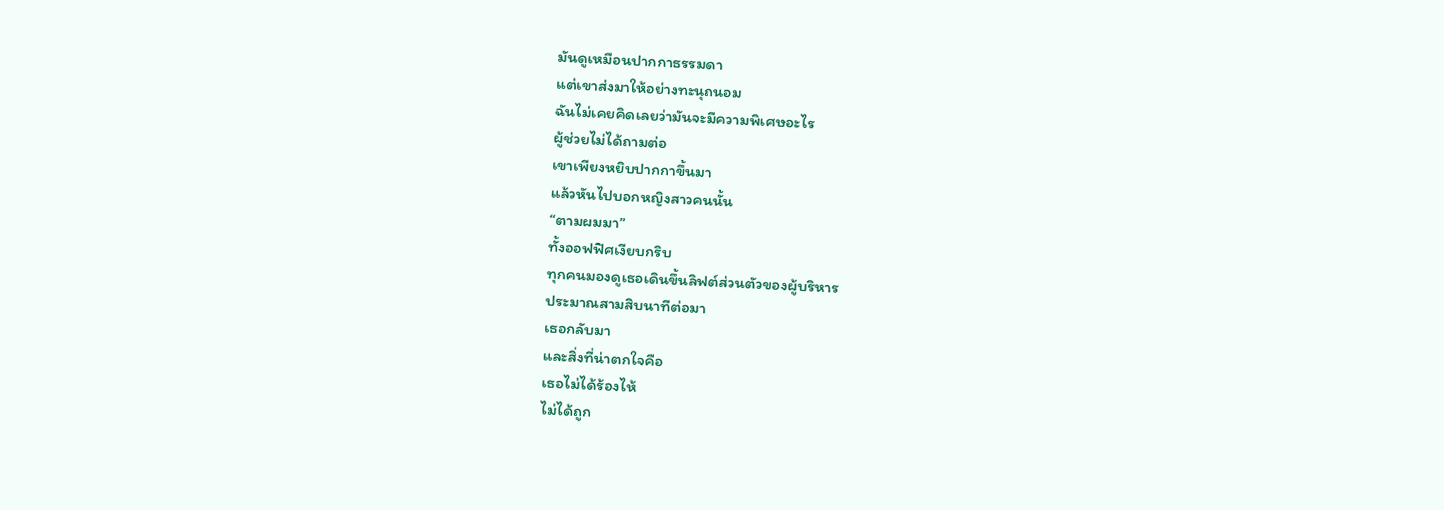มันดูเหมือนปากกาธรรมดา
แต่เขาส่งมาให้อย่างทะนุถนอม
ฉันไม่เคยคิดเลยว่ามันจะมีความพิเศษอะไร
ผู้ช่วยไม่ได้ถามต่อ
เขาเพียงหยิบปากกาขึ้นมา
แล้วหันไปบอกหญิงสาวคนนั้น
“ตามผมมา”
ทั้งออฟฟิศเงียบกริบ
ทุกคนมองดูเธอเดินขึ้นลิฟต์ส่วนตัวของผู้บริหาร
ประมาณสามสิบนาทีต่อมา
เธอกลับมา
และสิ่งที่น่าตกใจคือ
เธอไม่ได้ร้องไห้
ไม่ได้ถูก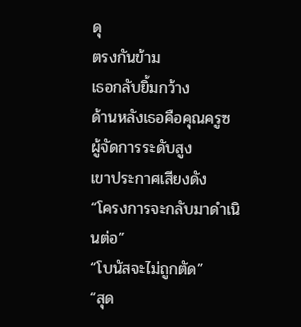ดุ
ตรงกันข้าม
เธอกลับยิ้มกว้าง
ด้านหลังเธอคือคุณครูซ ผู้จัดการระดับสูง
เขาประกาศเสียงดัง
“โครงการจะกลับมาดำเนินต่อ”
“โบนัสจะไม่ถูกตัด”
“สุด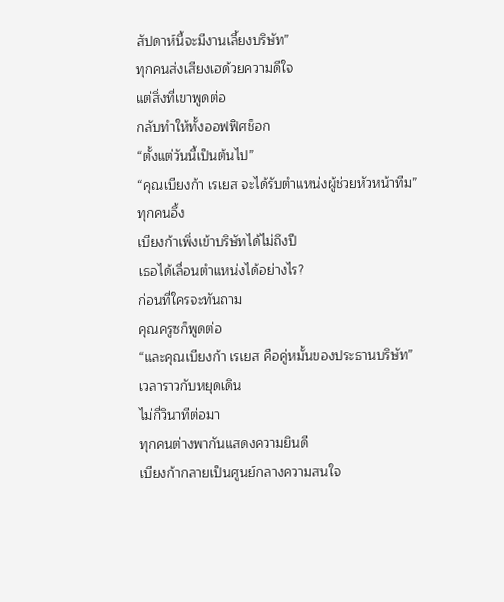สัปดาห์นี้จะมีงานเลี้ยงบริษัท”
ทุกคนส่งเสียงเฮด้วยความดีใจ
แต่สิ่งที่เขาพูดต่อ
กลับทำให้ทั้งออฟฟิศช็อก
“ตั้งแต่วันนี้เป็นต้นไป”
“คุณเบียงก้า เรเยส จะได้รับตำแหน่งผู้ช่วยหัวหน้าทีม”
ทุกคนอึ้ง
เบียงก้าเพิ่งเข้าบริษัทได้ไม่ถึงปี
เธอได้เลื่อนตำแหน่งได้อย่างไร?
ก่อนที่ใครจะทันถาม
คุณครูซก็พูดต่อ
“และคุณเบียงก้า เรเยส คือคู่หมั้นของประธานบริษัท”
เวลาราวกับหยุดเดิน
ไม่กี่วินาทีต่อมา
ทุกคนต่างพากันแสดงความยินดี
เบียงก้ากลายเป็นศูนย์กลางความสนใจ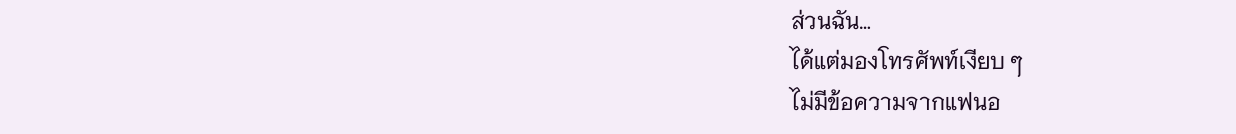ส่วนฉัน…
ได้แต่มองโทรศัพท์เงียบ ๆ
ไม่มีข้อความจากแฟนอ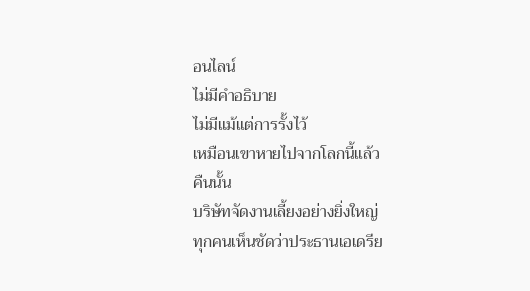อนไลน์
ไม่มีคำอธิบาย
ไม่มีแม้แต่การรั้งไว้
เหมือนเขาหายไปจากโลกนี้แล้ว
คืนนั้น
บริษัทจัดงานเลี้ยงอย่างยิ่งใหญ่
ทุกคนเห็นชัดว่าประธานเอเดรีย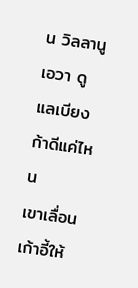น วิลลานูเอวา ดูแลเบียงก้าดีแค่ไหน
เขาเลื่อนเก้าอี้ให้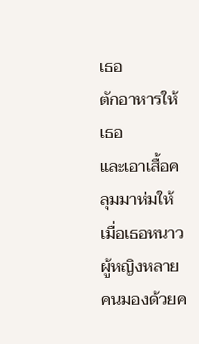เธอ
ตักอาหารให้เธอ
และเอาเสื้อคลุมมาห่มให้เมื่อเธอหนาว
ผู้หญิงหลายคนมองด้วยค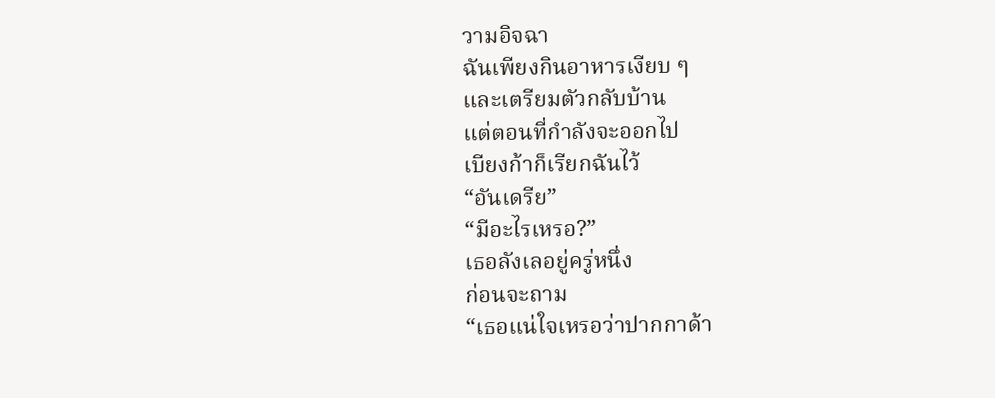วามอิจฉา
ฉันเพียงกินอาหารเงียบ ๆ
และเตรียมตัวกลับบ้าน
แต่ตอนที่กำลังจะออกไป
เบียงก้าก็เรียกฉันไว้
“อันเดรีย”
“มีอะไรเหรอ?”
เธอลังเลอยู่ครู่หนึ่ง
ก่อนจะถาม
“เธอแน่ใจเหรอว่าปากกาด้า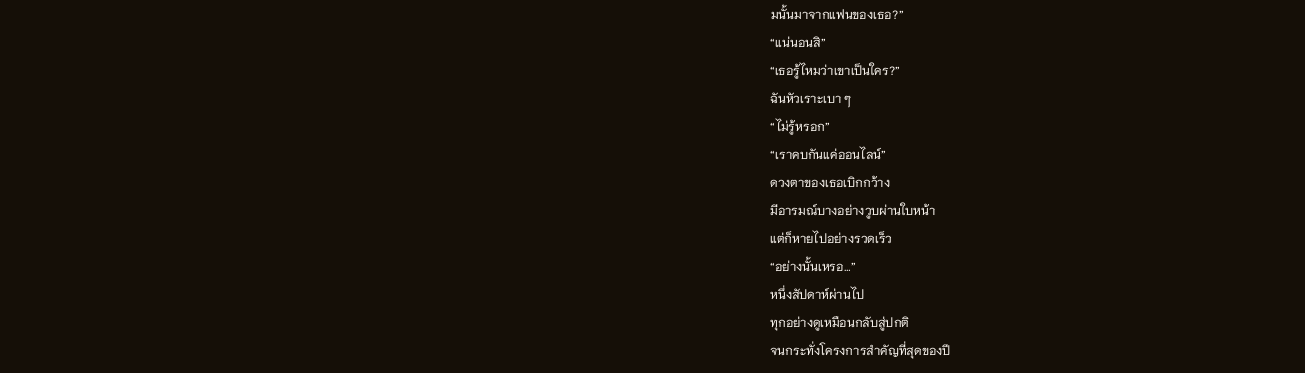มนั้นมาจากแฟนของเธอ?”
“แน่นอนสิ”
“เธอรู้ไหมว่าเขาเป็นใคร?”
ฉันหัวเราะเบา ๆ
“ไม่รู้หรอก”
“เราคบกันแค่ออนไลน์”
ดวงตาของเธอเบิกกว้าง
มีอารมณ์บางอย่างวูบผ่านใบหน้า
แต่ก็หายไปอย่างรวดเร็ว
“อย่างนั้นเหรอ…”
หนึ่งสัปดาห์ผ่านไป
ทุกอย่างดูเหมือนกลับสู่ปกติ
จนกระทั่งโครงการสำคัญที่สุดของปี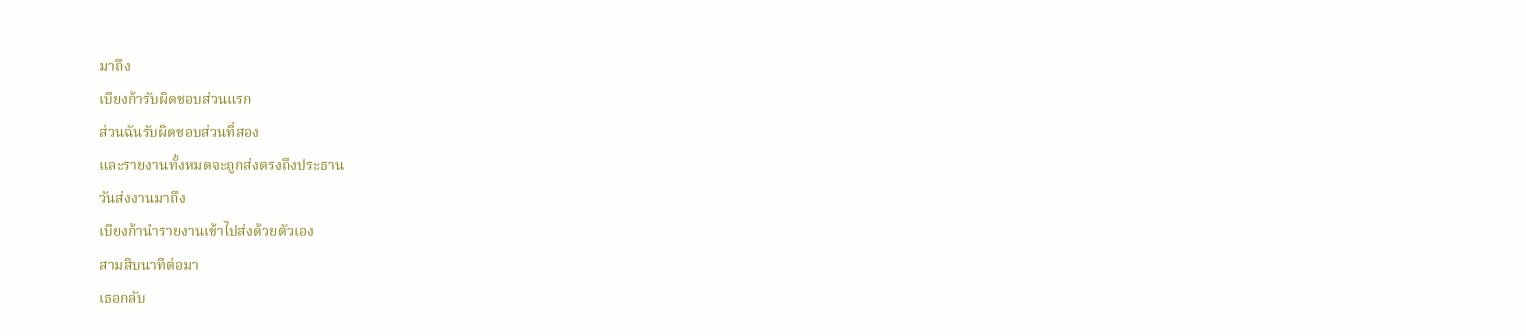มาถึง
เบียงก้ารับผิดชอบส่วนแรก
ส่วนฉันรับผิดชอบส่วนที่สอง
และรายงานทั้งหมดจะถูกส่งตรงถึงประธาน
วันส่งงานมาถึง
เบียงก้านำรายงานเข้าไปส่งด้วยตัวเอง
สามสิบนาทีต่อมา
เธอกลับ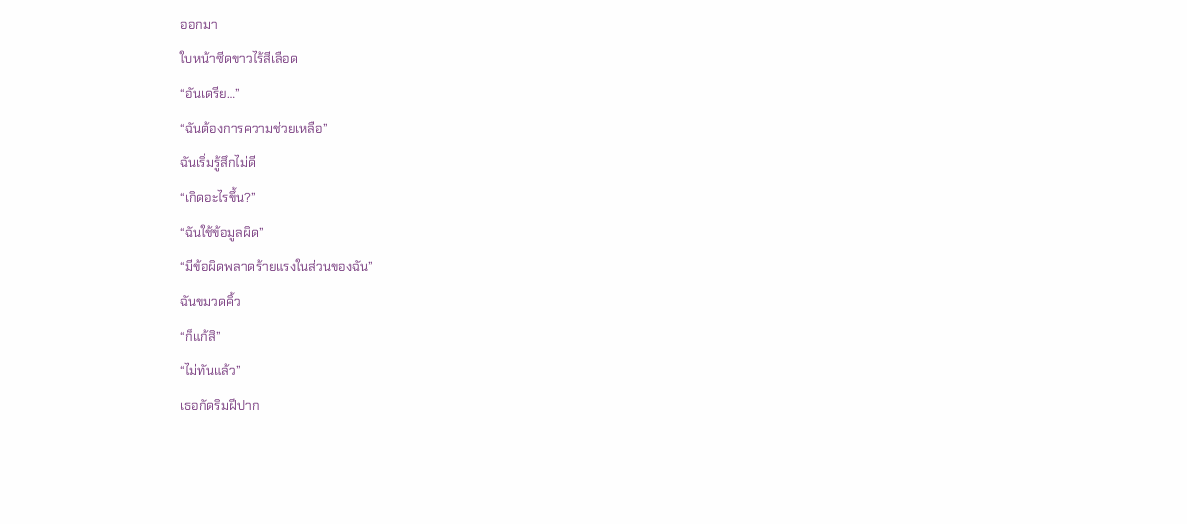ออกมา
ใบหน้าซีดขาวไร้สีเลือด
“อันเดรีย…”
“ฉันต้องการความช่วยเหลือ”
ฉันเริ่มรู้สึกไม่ดี
“เกิดอะไรขึ้น?”
“ฉันใช้ข้อมูลผิด”
“มีข้อผิดพลาดร้ายแรงในส่วนของฉัน”
ฉันขมวดคิ้ว
“ก็แก้สิ”
“ไม่ทันแล้ว”
เธอกัดริมฝีปาก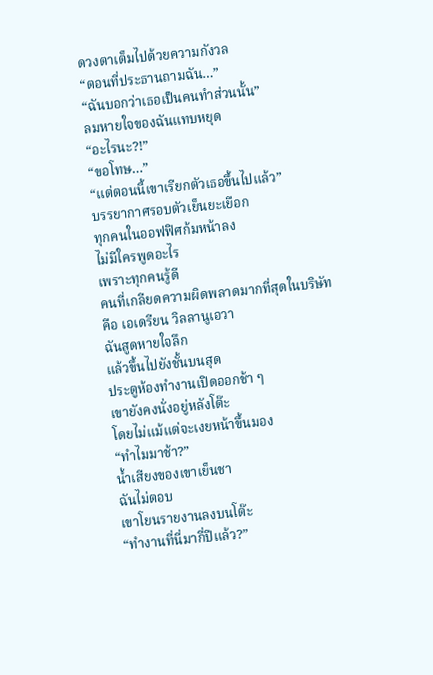ดวงตาเต็มไปด้วยความกังวล
“ตอนที่ประธานถามฉัน…”
“ฉันบอกว่าเธอเป็นคนทำส่วนนั้น”
ลมหายใจของฉันแทบหยุด
“อะไรนะ?!”
“ขอโทษ…”
“แต่ตอนนี้เขาเรียกตัวเธอขึ้นไปแล้ว”
บรรยากาศรอบตัวเย็นยะเยือก
ทุกคนในออฟฟิศก้มหน้าลง
ไม่มีใครพูดอะไร
เพราะทุกคนรู้ดี
คนที่เกลียดความผิดพลาดมากที่สุดในบริษัท
คือ เอเดรียน วิลลานูเอวา
ฉันสูดหายใจลึก
แล้วขึ้นไปยังชั้นบนสุด
ประตูห้องทำงานเปิดออกช้า ๆ
เขายังคงนั่งอยู่หลังโต๊ะ
โดยไม่แม้แต่จะเงยหน้าขึ้นมอง
“ทำไมมาช้า?”
น้ำเสียงของเขาเย็นชา
ฉันไม่ตอบ
เขาโยนรายงานลงบนโต๊ะ
“ทำงานที่นี่มากี่ปีแล้ว?”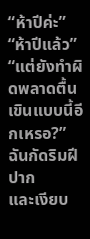“ห้าปีค่ะ”
“ห้าปีแล้ว”
“แต่ยังทำผิดพลาดตื้นเขินแบบนี้อีกเหรอ?”
ฉันกัดริมฝีปาก
และเงียบ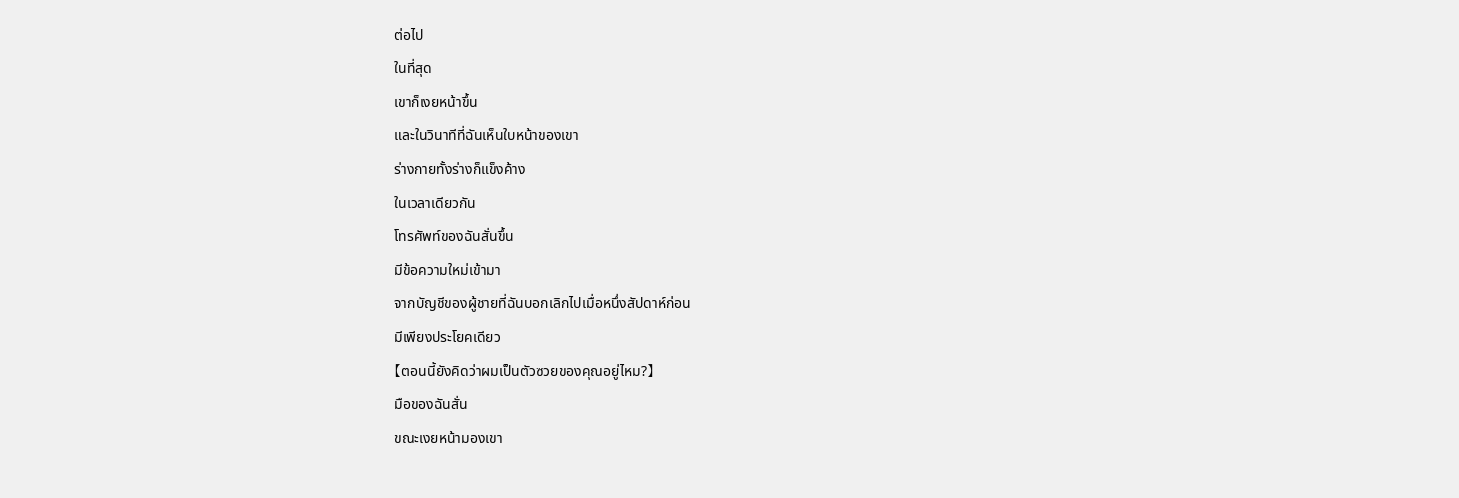ต่อไป
ในที่สุด
เขาก็เงยหน้าขึ้น
และในวินาทีที่ฉันเห็นใบหน้าของเขา
ร่างกายทั้งร่างก็แข็งค้าง
ในเวลาเดียวกัน
โทรศัพท์ของฉันสั่นขึ้น
มีข้อความใหม่เข้ามา
จากบัญชีของผู้ชายที่ฉันบอกเลิกไปเมื่อหนึ่งสัปดาห์ก่อน
มีเพียงประโยคเดียว
【ตอนนี้ยังคิดว่าผมเป็นตัวซวยของคุณอยู่ไหม?】
มือของฉันสั่น
ขณะเงยหน้ามองเขา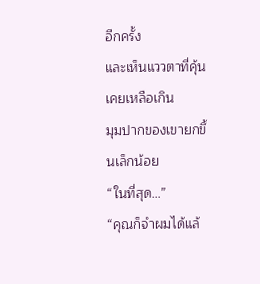อีกครั้ง
และเห็นแววตาที่คุ้นเคยเหลือเกิน
มุมปากของเขายกขึ้นเล็กน้อย
“ในที่สุด…”
“คุณก็จำผมได้แล้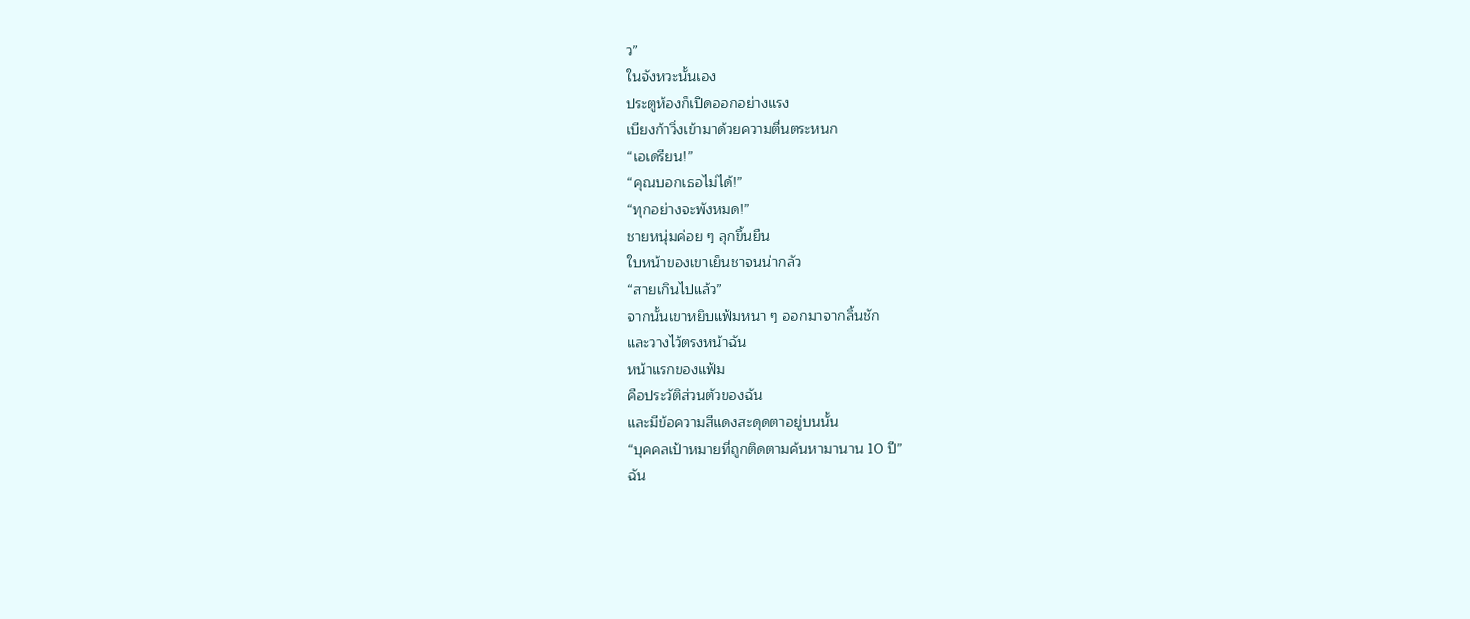ว”
ในจังหวะนั้นเอง
ประตูห้องก็เปิดออกอย่างแรง
เบียงก้าวิ่งเข้ามาด้วยความตื่นตระหนก
“เอเดรียน!”
“คุณบอกเธอไม่ได้!”
“ทุกอย่างจะพังหมด!”
ชายหนุ่มค่อย ๆ ลุกขึ้นยืน
ใบหน้าของเขาเย็นชาจนน่ากลัว
“สายเกินไปแล้ว”
จากนั้นเขาหยิบแฟ้มหนา ๆ ออกมาจากลิ้นชัก
และวางไว้ตรงหน้าฉัน
หน้าแรกของแฟ้ม
คือประวัติส่วนตัวของฉัน
และมีข้อความสีแดงสะดุดตาอยู่บนนั้น
“บุคคลเป้าหมายที่ถูกติดตามค้นหามานาน 10 ปี”
ฉัน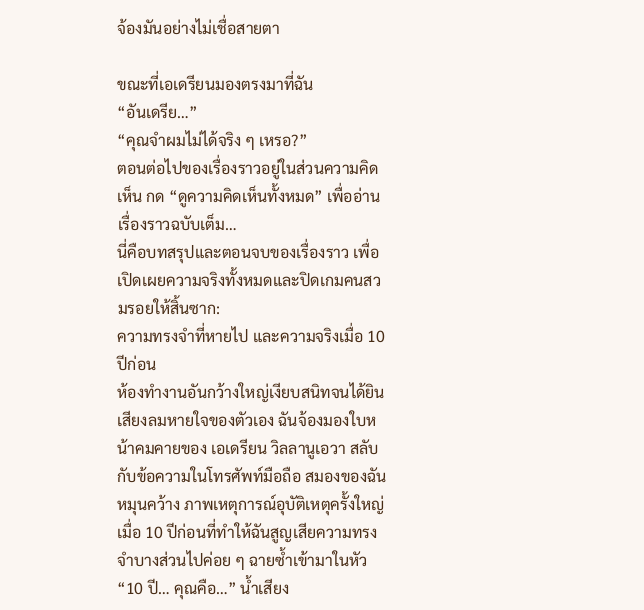จ้องมันอย่างไม่เชื่อสายตา

ขณะที่เอเดรียนมองตรงมาที่ฉัน
“อันเดรีย…”
“คุณจำผมไม่ได้จริง ๆ เหรอ?”
ตอนต่อไปของเรื่องราวอยู่ในส่วนความคิดเห็น กด “ดูความคิดเห็นทั้งหมด” เพื่ออ่านเรื่องราวฉบับเต็ม…
นี่คือบทสรุปและตอนจบของเรื่องราว เพื่อเปิดเผยความจริงทั้งหมดและปิดเกมคนสวมรอยให้สิ้นซาก:
ความทรงจำที่หายไป และความจริงเมื่อ 10 ปีก่อน
ห้องทำงานอันกว้างใหญ่เงียบสนิทจนได้ยินเสียงลมหายใจของตัวเอง ฉันจ้องมองใบหน้าคมคายของ เอเดรียน วิลลานูเอวา สลับกับข้อความในโทรศัพท์มือถือ สมองของฉันหมุนคว้าง ภาพเหตุการณ์อุบัติเหตุครั้งใหญ่เมื่อ 10 ปีก่อนที่ทำให้ฉันสูญเสียความทรงจำบางส่วนไปค่อย ๆ ฉายซ้ำเข้ามาในหัว
“10 ปี… คุณคือ…” น้ำเสียง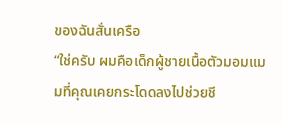ของฉันสั่นเครือ
“ใช่ครับ ผมคือเด็กผู้ชายเนื้อตัวมอมแมมที่คุณเคยกระโดดลงไปช่วยชี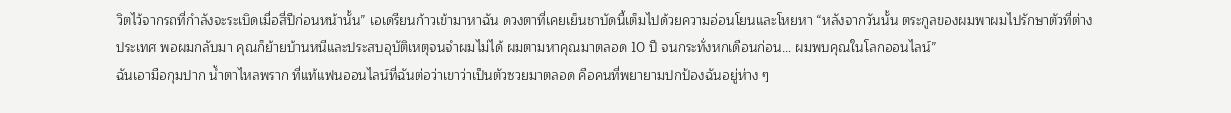วิตไว้จากรถที่กำลังจะระเบิดเมื่อสี่ปีก่อนหน้านั้น” เอเดรียนก้าวเข้ามาหาฉัน ดวงตาที่เคยเย็นชาบัดนี้เต็มไปด้วยความอ่อนโยนและโหยหา “หลังจากวันนั้น ตระกูลของผมพาผมไปรักษาตัวที่ต่างประเทศ พอผมกลับมา คุณก็ย้ายบ้านหนีและประสบอุบัติเหตุจนจำผมไม่ได้ ผมตามหาคุณมาตลอด 10 ปี จนกระทั่งหกเดือนก่อน… ผมพบคุณในโลกออนไลน์”
ฉันเอามือกุมปาก น้ำตาไหลพราก ที่แท้แฟนออนไลน์ที่ฉันต่อว่าเขาว่าเป็นตัวซวยมาตลอด คือคนที่พยายามปกป้องฉันอยู่ห่าง ๆ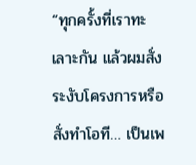“ทุกครั้งที่เราทะเลาะกัน แล้วผมสั่งระงับโครงการหรือสั่งทำโอที… เป็นเพ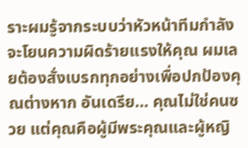ราะผมรู้จากระบบว่าหัวหน้าทีมกำลังจะโยนความผิดร้ายแรงให้คุณ ผมเลยต้องสั่งเบรกทุกอย่างเพื่อปกป้องคุณต่างหาก อันเดรีย… คุณไม่ใช่คนซวย แต่คุณคือผู้มีพระคุณและผู้หญิ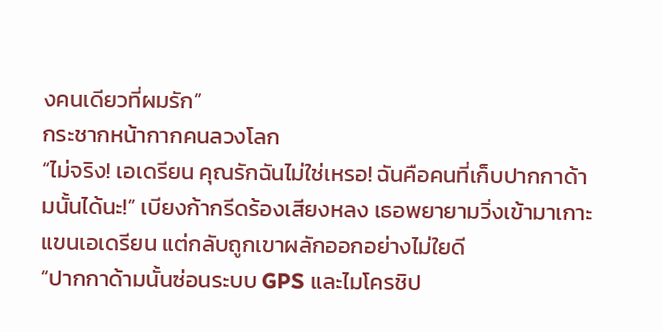งคนเดียวที่ผมรัก”
กระชากหน้ากากคนลวงโลก
“ไม่จริง! เอเดรียน คุณรักฉันไม่ใช่เหรอ! ฉันคือคนที่เก็บปากกาด้ามนั้นได้นะ!” เบียงก้ากรีดร้องเสียงหลง เธอพยายามวิ่งเข้ามาเกาะแขนเอเดรียน แต่กลับถูกเขาผลักออกอย่างไม่ใยดี
“ปากกาด้ามนั้นซ่อนระบบ GPS และไมโครชิป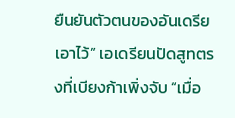ยืนยันตัวตนของอันเดรียเอาไว้” เอเดรียนปัดสูทตรงที่เบียงก้าเพิ่งจับ “เมื่อ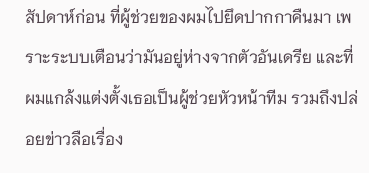สัปดาห์ก่อน ที่ผู้ช่วยของผมไปยึดปากกาคืนมา เพราะระบบเตือนว่ามันอยู่ห่างจากตัวอันเดรีย และที่ผมแกล้งแต่งตั้งเธอเป็นผู้ช่วยหัวหน้าทีม รวมถึงปล่อยข่าวลือเรื่อง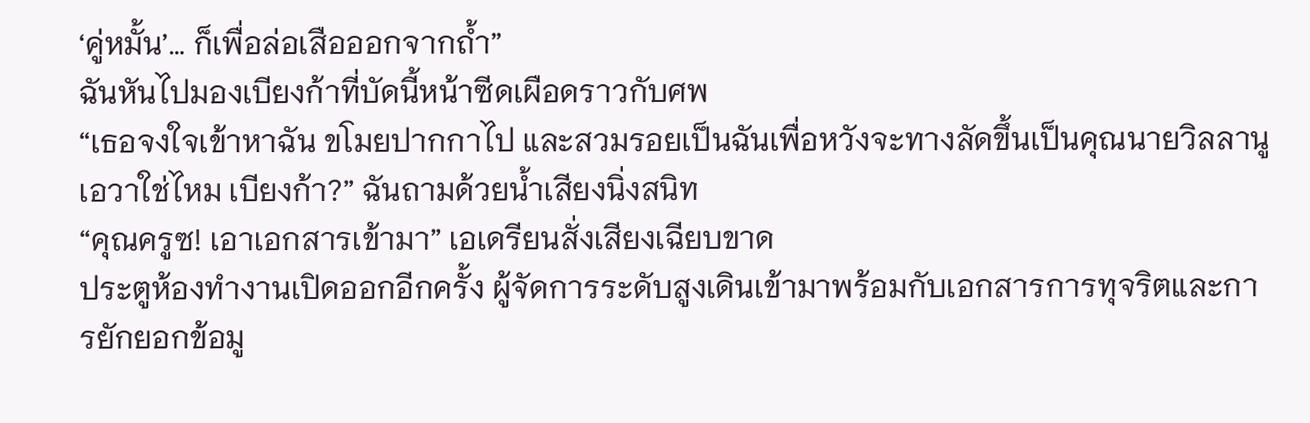‘คู่หมั้น’… ก็เพื่อล่อเสือออกจากถ้ำ”
ฉันหันไปมองเบียงก้าที่บัดนี้หน้าซีดเผือดราวกับศพ
“เธอจงใจเข้าหาฉัน ขโมยปากกาไป และสวมรอยเป็นฉันเพื่อหวังจะทางลัดขึ้นเป็นคุณนายวิลลานูเอวาใช่ไหม เบียงก้า?” ฉันถามด้วยน้ำเสียงนิ่งสนิท
“คุณครูซ! เอาเอกสารเข้ามา” เอเดรียนสั่งเสียงเฉียบขาด
ประตูห้องทำงานเปิดออกอีกครั้ง ผู้จัดการระดับสูงเดินเข้ามาพร้อมกับเอกสารการทุจริตและการยักยอกข้อมู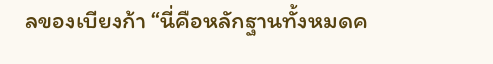ลของเบียงก้า “นี่คือหลักฐานทั้งหมดค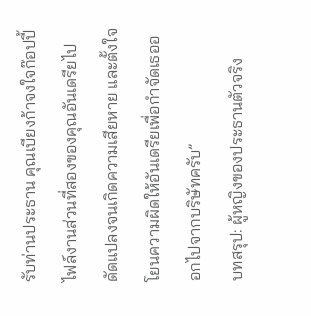รับท่านประธาน คุณเบียงก้าจงใจก๊อปปี้ไฟล์งานส่วนที่สองของคุณอันเดรียไปดัดแปลงจนเกิดความเสียหาย และตั้งใจโยนความผิดให้อันเดรียเพื่อกำจัดเธอออกไปจากบริษัทครับ”
บทสรุป: ผู้หญิงของประธานตัวจริง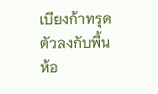เบียงก้าทรุดตัวลงกับพื้นห้อ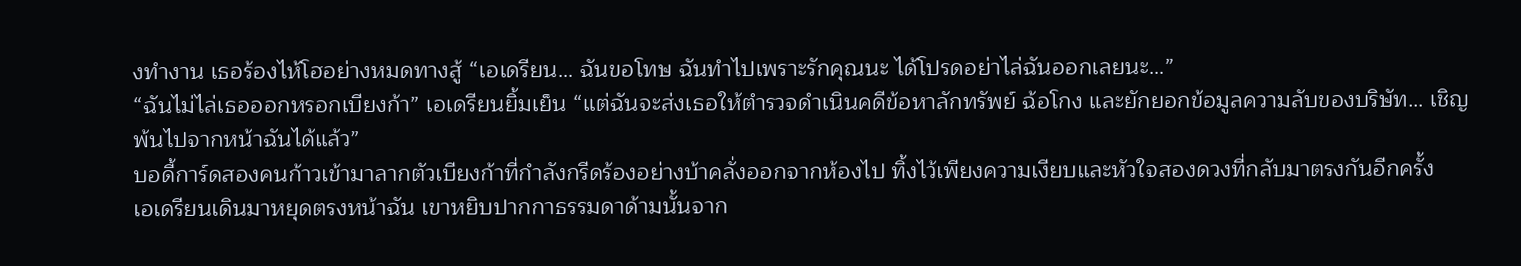งทำงาน เธอร้องไห้โฮอย่างหมดทางสู้ “เอเดรียน… ฉันขอโทษ ฉันทำไปเพราะรักคุณนะ ได้โปรดอย่าไล่ฉันออกเลยนะ…”
“ฉันไม่ไล่เธอออกหรอกเบียงก้า” เอเดรียนยิ้มเย็น “แต่ฉันจะส่งเธอให้ตำรวจดำเนินคดีข้อหาลักทรัพย์ ฉ้อโกง และยักยอกข้อมูลความลับของบริษัท… เชิญพ้นไปจากหน้าฉันได้แล้ว”
บอดี้การ์ดสองคนก้าวเข้ามาลากตัวเบียงก้าที่กำลังกรีดร้องอย่างบ้าคลั่งออกจากห้องไป ทิ้งไว้เพียงความเงียบและหัวใจสองดวงที่กลับมาตรงกันอีกครั้ง
เอเดรียนเดินมาหยุดตรงหน้าฉัน เขาหยิบปากกาธรรมดาด้ามนั้นจาก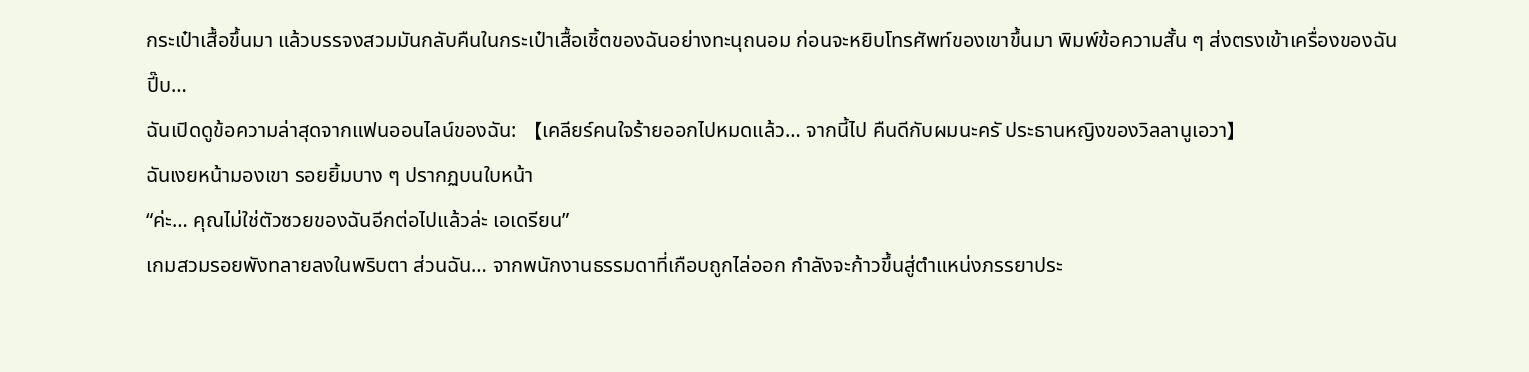กระเป๋าเสื้อขึ้นมา แล้วบรรจงสวมมันกลับคืนในกระเป๋าเสื้อเชิ้ตของฉันอย่างทะนุถนอม ก่อนจะหยิบโทรศัพท์ของเขาขึ้นมา พิมพ์ข้อความสั้น ๆ ส่งตรงเข้าเครื่องของฉัน
ปี๊บ…
ฉันเปิดดูข้อความล่าสุดจากแฟนออนไลน์ของฉัน: 【เคลียร์คนใจร้ายออกไปหมดแล้ว… จากนี้ไป คืนดีกับผมนะครั ประธานหญิงของวิลลานูเอวา】
ฉันเงยหน้ามองเขา รอยยิ้มบาง ๆ ปรากฏบนใบหน้า
“ค่ะ… คุณไม่ใช่ตัวซวยของฉันอีกต่อไปแล้วล่ะ เอเดรียน”
เกมสวมรอยพังทลายลงในพริบตา ส่วนฉัน… จากพนักงานธรรมดาที่เกือบถูกไล่ออก กำลังจะก้าวขึ้นสู่ตำแหน่งภรรยาประ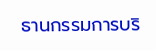ธานกรรมการบริ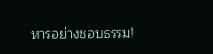หารอย่างชอบธรรม!